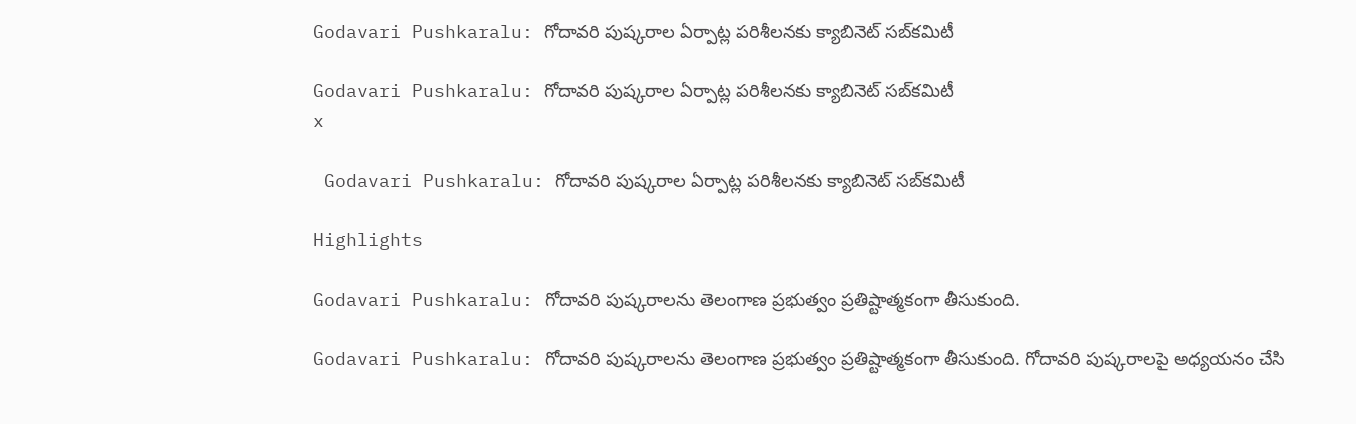Godavari Pushkaralu: గోదావరి పుష్కరాల ఏర్పాట్ల పరిశీలనకు క్యాబినెట్‌ సబ్‌కమిటీ

Godavari Pushkaralu: గోదావరి పుష్కరాల ఏర్పాట్ల పరిశీలనకు క్యాబినెట్‌ సబ్‌కమిటీ
x

 Godavari Pushkaralu: గోదావరి పుష్కరాల ఏర్పాట్ల పరిశీలనకు క్యాబినెట్‌ సబ్‌కమిటీ

Highlights

Godavari Pushkaralu: గోదావరి పుష్కరాలను తెలంగాణ ప్రభుత్వం ప్రతిష్టాత్మకంగా తీసుకుంది.

Godavari Pushkaralu: గోదావరి పుష్కరాలను తెలంగాణ ప్రభుత్వం ప్రతిష్టాత్మకంగా తీసుకుంది. గోదావరి పుష్కరాలపై అధ్యయనం చేసి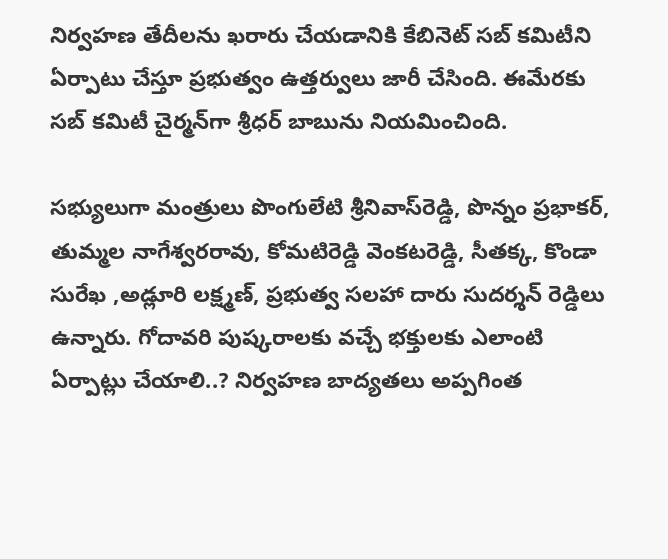నిర్వహణ తేదీలను ఖరారు చేయడానికి కేబినెట్ సబ్ కమిటీని ఏర్పాటు చేస్తూ ప్రభుత్వం ఉత్తర్వులు జారీ చేసింది. ఈమేరకు సబ్ కమిటీ చైర్మన్‌గా శ్రీధర్ బాబును నియమించింది.

సభ్యులుగా మంత్రులు పొంగులేటి శ్రీనివాస్‌రెడ్డి, పొన్నం ప్రభాకర్, తుమ్మల నాగేశ్వరరావు, కోమటిరెడ్డి వెంకటరెడ్డి, సీతక్క, కొండా సురేఖ ,అడ్లూరి లక్ష్మణ్, ప్రభుత్వ సలహా దారు సుదర్శన్ రెడ్డిలు ఉన్నారు. గోదావరి పుష్కరాలకు వచ్చే భక్తులకు ఎలాంటి ఏర్పాట్లు చేయాలి..? నిర్వహణ బాద్యతలు అప్పగింత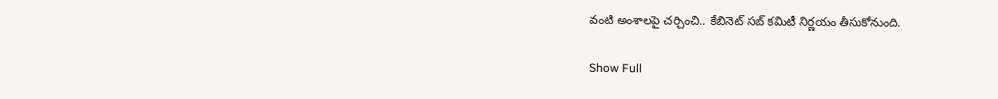వంటి అంశాలపై చర్చించి.. కేబినెట్ సబ్ కమిటీ నిర్ణయం తీసుకోనుంది.

Show Full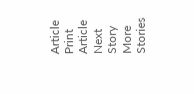Article
Print Article
Next Story
More Stories